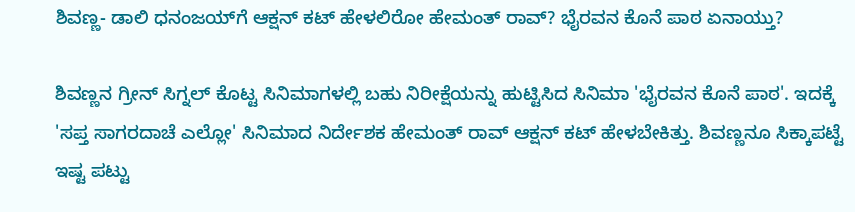ಶಿವಣ್ಣ- ಡಾಲಿ ಧನಂಜಯ್‌ಗೆ ಆಕ್ಷನ್ ಕಟ್ ಹೇಳಲಿರೋ ಹೇಮಂತ್ ರಾವ್? ಭೈರವನ ಕೊನೆ ಪಾಠ ಏನಾಯ್ತು?

ಶಿವಣ್ಣನ ಗ್ರೀನ್‌ ಸಿಗ್ನಲ್ ಕೊಟ್ಟ ಸಿನಿಮಾಗಳಲ್ಲಿ ಬಹು ನಿರೀಕ್ಷೆಯನ್ನು ಹುಟ್ಟಿಸಿದ ಸಿನಿಮಾ 'ಭೈರವನ ಕೊನೆ ಪಾಠ'. ಇದಕ್ಕೆ 'ಸಪ್ತ ಸಾಗರದಾಚೆ ಎಲ್ಲೋ' ಸಿನಿಮಾದ ನಿರ್ದೇಶಕ ಹೇಮಂತ್ ರಾವ್ ಆಕ್ಷನ್ ಕಟ್ ಹೇಳಬೇಕಿತ್ತು. ಶಿವಣ್ಣನೂ ಸಿಕ್ಕಾಪಟ್ಟೆ ಇಷ್ಟ ಪಟ್ಟು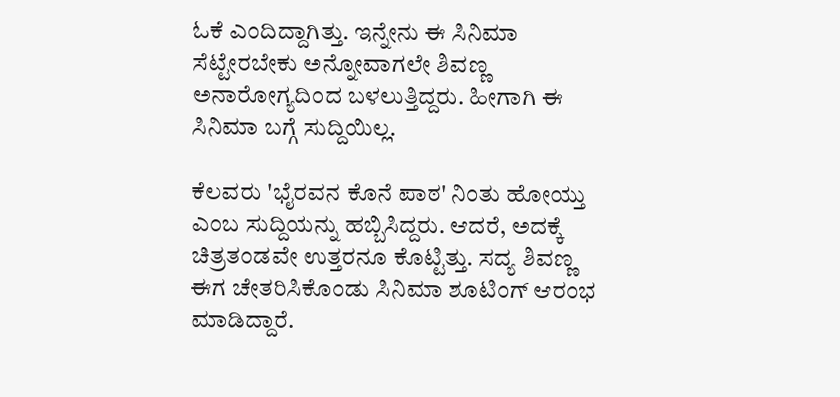ಓಕೆ ಎಂದಿದ್ದಾಗಿತ್ತು. ಇನ್ನೇನು ಈ ಸಿನಿಮಾ ಸೆಟ್ಟೇರಬೇಕು ಅನ್ನೋವಾಗಲೇ ಶಿವಣ್ಣ ಅನಾರೋಗ್ಯದಿಂದ ಬಳಲುತ್ತಿದ್ದರು. ಹೀಗಾಗಿ ಈ ಸಿನಿಮಾ ಬಗ್ಗೆ ಸುದ್ದಿಯಿಲ್ಲ.

ಕೆಲವರು 'ಭೈರವನ ಕೊನೆ ಪಾಠ' ನಿಂತು ಹೋಯ್ತು ಎಂಬ ಸುದ್ದಿಯನ್ನು ಹಬ್ಬಿಸಿದ್ದರು. ಆದರೆ, ಅದಕ್ಕೆ ಚಿತ್ರತಂಡವೇ ಉತ್ತರನೂ ಕೊಟ್ಟಿತ್ತು. ಸದ್ಯ ಶಿವಣ್ಣ ಈಗ ಚೇತರಿಸಿಕೊಂಡು ಸಿನಿಮಾ ಶೂಟಿಂಗ್ ಆರಂಭ ಮಾಡಿದ್ದಾರೆ.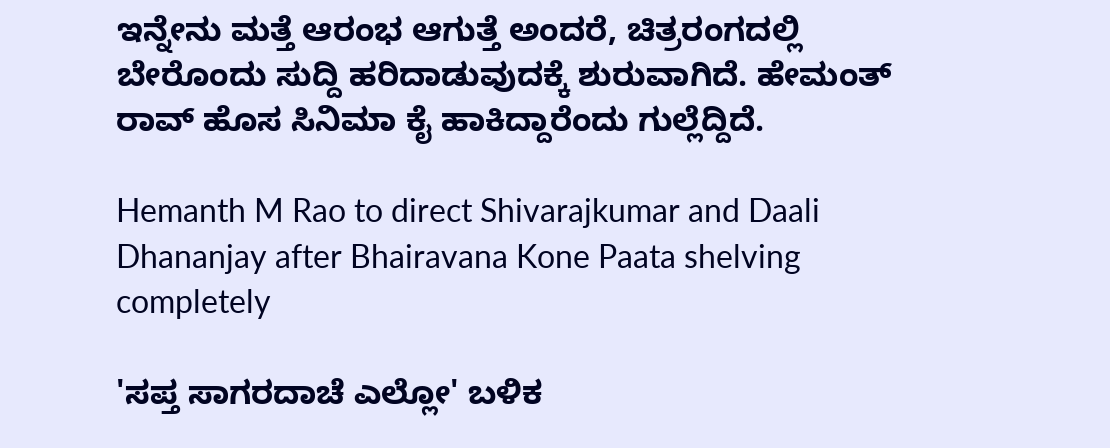ಇನ್ನೇನು ಮತ್ತೆ ಆರಂಭ ಆಗುತ್ತೆ ಅಂದರೆ, ಚಿತ್ರರಂಗದಲ್ಲಿ ಬೇರೊಂದು ಸುದ್ದಿ ಹರಿದಾಡುವುದಕ್ಕೆ ಶುರುವಾಗಿದೆ. ಹೇಮಂತ್ ರಾವ್ ಹೊಸ ಸಿನಿಮಾ ಕೈ ಹಾಕಿದ್ದಾರೆಂದು ಗುಲ್ಲೆದ್ದಿದೆ.

Hemanth M Rao to direct Shivarajkumar and Daali Dhananjay after Bhairavana Kone Paata shelving completely

'ಸಪ್ತ ಸಾಗರದಾಚೆ ಎಲ್ಲೋ' ಬಳಿಕ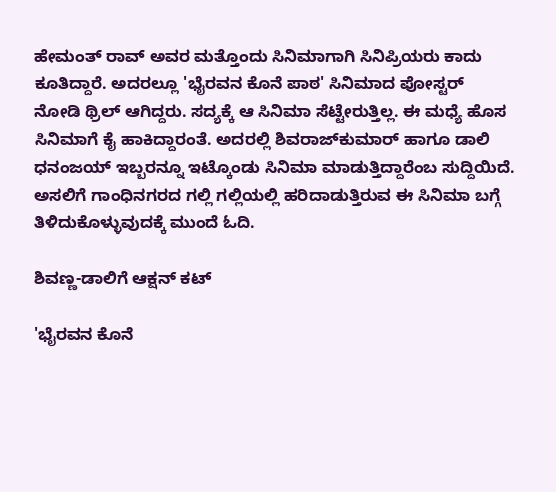ಹೇಮಂತ್ ರಾವ್ ಅವರ ಮತ್ತೊಂದು ಸಿನಿಮಾಗಾಗಿ ಸಿನಿಪ್ರಿಯರು ಕಾದು ಕೂತಿದ್ದಾರೆ. ಅದರಲ್ಲೂ 'ಭೈರವನ ಕೊನೆ ಪಾಠ' ಸಿನಿಮಾದ ಪೋಸ್ಟರ್ ನೋಡಿ ಥ್ರಿಲ್ ಆಗಿದ್ದರು. ಸದ್ಯಕ್ಕೆ ಆ ಸಿನಿಮಾ ಸೆಟ್ಟೇರುತ್ತಿಲ್ಲ. ಈ ಮಧ್ಯೆ ಹೊಸ ಸಿನಿಮಾಗೆ ಕೈ ಹಾಕಿದ್ದಾರಂತೆ. ಅದರಲ್ಲಿ ಶಿವರಾಜ್‌ಕುಮಾರ್ ಹಾಗೂ ಡಾಲಿ ಧನಂಜಯ್ ಇಬ್ಬರನ್ನೂ ಇಟ್ಕೊಂಡು ಸಿನಿಮಾ ಮಾಡುತ್ತಿದ್ದಾರೆಂಬ ಸುದ್ದಿಯಿದೆ. ಅಸಲಿಗೆ ಗಾಂಧಿನಗರದ ಗಲ್ಲಿ ಗಲ್ಲಿಯಲ್ಲಿ ಹರಿದಾಡುತ್ತಿರುವ ಈ ಸಿನಿಮಾ ಬಗ್ಗೆ ತಿಳಿದುಕೊಳ್ಳುವುದಕ್ಕೆ ಮುಂದೆ ಓದಿ.

ಶಿವಣ್ಣ-ಡಾಲಿಗೆ ಆಕ್ಷನ್ ಕಟ್

'ಭೈರವನ ಕೊನೆ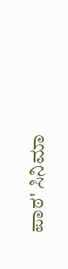ಪಾಠ' ಸಿನಿಮಾ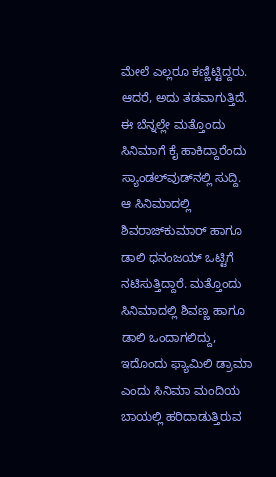ಮೇಲೆ ಎಲ್ಲರೂ ಕಣ್ಣಿಟ್ಟಿದ್ದರು. ಆದರೆ, ಅದು ತಡವಾಗುತ್ತಿದೆ. ಈ ಬೆನ್ನಲ್ಲೇ ಮತ್ತೊಂದು ಸಿನಿಮಾಗೆ ಕೈ ಹಾಕಿದ್ದಾರೆಂದು ಸ್ಯಾಂಡಲ್‌ವುಡ್‌ನಲ್ಲಿ ಸುದ್ದಿ. ಆ ಸಿನಿಮಾದಲ್ಲಿ ಶಿವರಾಜ್‌ಕುಮಾರ್ ಹಾಗೂ ಡಾಲಿ ಧನಂಜಯ್ ಒಟ್ಟಿಗೆ ನಟಿಸುತ್ತಿದ್ದಾರೆ. ಮತ್ತೊಂದು ಸಿನಿಮಾದಲ್ಲಿ ಶಿವಣ್ಣ ಹಾಗೂ ಡಾಲಿ ಒಂದಾಗಲಿದ್ದು, ಇದೊಂದು ಫ್ಯಾಮಿಲಿ ಡ್ರಾಮಾ ಎಂದು ಸಿನಿಮಾ ಮಂದಿಯ ಬಾಯಲ್ಲಿ ಹರಿದಾಡುತ್ತಿರುವ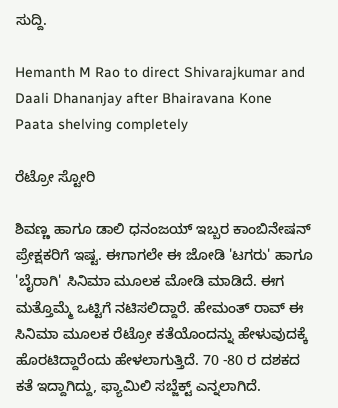ಸುದ್ದಿ.

Hemanth M Rao to direct Shivarajkumar and Daali Dhananjay after Bhairavana Kone Paata shelving completely

ರೆಟ್ರೋ ಸ್ಟೋರಿ

ಶಿವಣ್ಣ ಹಾಗೂ ಡಾಲಿ ಧನಂಜಯ್ ಇಬ್ಬರ ಕಾಂಬಿನೇಷನ್‌ ಪ್ರೇಕ್ಷಕರಿಗೆ ಇಷ್ಟ. ಈಗಾಗಲೇ ಈ ಜೋಡಿ 'ಟಗರು' ಹಾಗೂ 'ಬೈರಾಗಿ' ಸಿನಿಮಾ ಮೂಲಕ ಮೋಡಿ ಮಾಡಿದೆ. ಈಗ ಮತ್ತೊಮ್ಮೆ ಒಟ್ಟಿಗೆ ನಟಿಸಲಿದ್ದಾರೆ. ಹೇಮಂತ್ ರಾವ್ ಈ ಸಿನಿಮಾ ಮೂಲಕ ರೆಟ್ರೋ ಕತೆಯೊಂದನ್ನು ಹೇಳುವುದಕ್ಕೆ ಹೊರಟಿದ್ದಾರೆಂದು ಹೇಳಲಾಗುತ್ತಿದೆ. 70 -80 ರ ದಶಕದ ಕತೆ ಇದ್ದಾಗಿದ್ದು, ಫ್ಯಾಮಿಲಿ ಸಬ್ಜೆಕ್ಟ್ ಎನ್ನಲಾಗಿದೆ.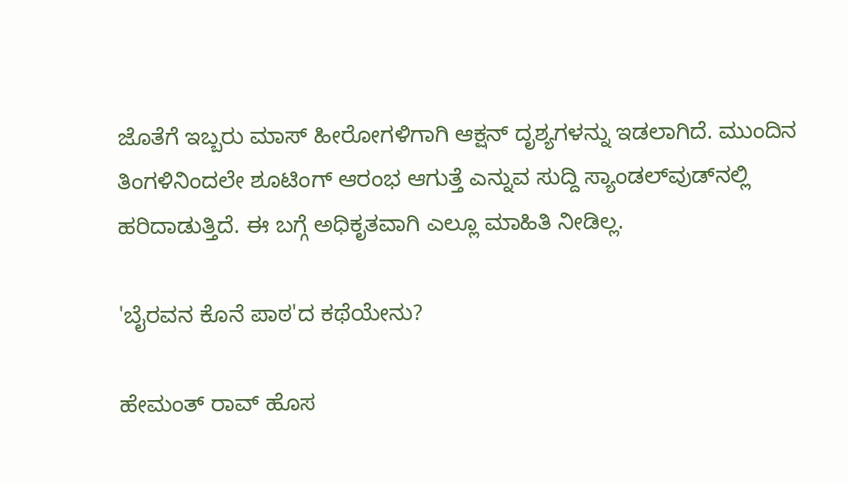ಜೊತೆಗೆ ಇಬ್ಬರು ಮಾಸ್ ಹೀರೋಗಳಿಗಾಗಿ ಆಕ್ಷನ್ ದೃಶ್ಯಗಳನ್ನು ಇಡಲಾಗಿದೆ. ಮುಂದಿನ ತಿಂಗಳಿನಿಂದಲೇ ಶೂಟಿಂಗ್‌ ಆರಂಭ ಆಗುತ್ತೆ ಎನ್ನುವ ಸುದ್ದಿ ಸ್ಯಾಂಡಲ್‌ವುಡ್‌ನಲ್ಲಿ ಹರಿದಾಡುತ್ತಿದೆ. ಈ ಬಗ್ಗೆ ಅಧಿಕೃತವಾಗಿ ಎಲ್ಲೂ ಮಾಹಿತಿ ನೀಡಿಲ್ಲ.

'ಬೈರವನ ಕೊನೆ ಪಾಠ'ದ ಕಥೆಯೇನು?

ಹೇಮಂತ್ ರಾವ್ ಹೊಸ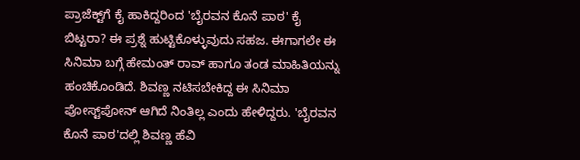ಪ್ರಾಜೆಕ್ಟ್‌ಗೆ ಕೈ ಹಾಕಿದ್ದರಿಂದ 'ಬೈರವನ ಕೊನೆ ಪಾಠ' ಕೈ ಬಿಟ್ಟರಾ? ಈ ಪ್ರಶ್ನೆ ಹುಟ್ಟಿಕೊಳ್ಳುವುದು ಸಹಜ. ಈಗಾಗಲೇ ಈ ಸಿನಿಮಾ ಬಗ್ಗೆ ಹೇಮಂತ್ ರಾವ್ ಹಾಗೂ ತಂಡ ಮಾಹಿತಿಯನ್ನು ಹಂಚಿಕೊಂಡಿದೆ. ಶಿವಣ್ಣ ನಟಿಸಬೇಕಿದ್ದ ಈ ಸಿನಿಮಾ ಪೋಸ್ಟ್‌ಪೋನ್ ಆಗಿದೆ ನಿಂತಿಲ್ಲ ಎಂದು ಹೇಳಿದ್ದರು. 'ಬೈರವನ ಕೊನೆ ಪಾಠ'ದಲ್ಲಿ ಶಿವಣ್ಣ ಹೆವಿ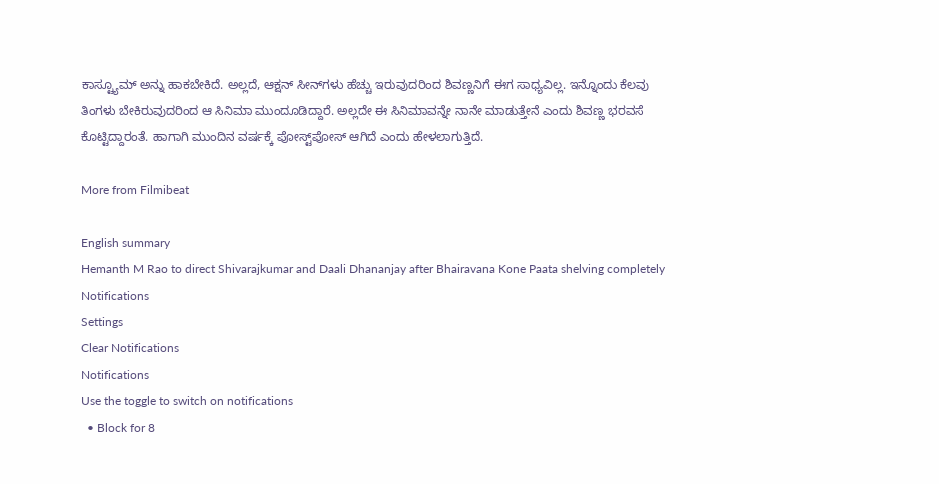ಕಾಸ್ಟ್ಯೂಮ್ ಅನ್ನು ಹಾಕಬೇಕಿದೆ. ಅಲ್ಲದೆ, ಆಕ್ಷನ್ ಸೀನ್‌ಗಳು ಹೆಚ್ಚು ಇರುವುದರಿಂದ ಶಿವಣ್ಣನಿಗೆ ಈಗ ಸಾಧ್ಯವಿಲ್ಲ. ಇನ್ನೊಂದು ಕೆಲವು ತಿಂಗಳು ಬೇಕಿರುವುದರಿಂದ ಆ ಸಿನಿಮಾ ಮುಂದೂಡಿದ್ದಾರೆ. ಅಲ್ಲದೇ ಈ ಸಿನಿಮಾವನ್ನೇ ನಾನೇ ಮಾಡುತ್ತೇನೆ ಎಂದು ಶಿವಣ್ಣ ಭರವಸೆ ಕೊಟ್ಟಿದ್ದಾರಂತೆ. ಹಾಗಾಗಿ ಮುಂದಿನ ವರ್ಷಕ್ಕೆ ಪೋಸ್ಟ್‌ಪೋಸ್ ಆಗಿದೆ ಎಂದು ಹೇಳಲಾಗುತ್ತಿದೆ.

More from Filmibeat

English summary
Hemanth M Rao to direct Shivarajkumar and Daali Dhananjay after Bhairavana Kone Paata shelving completely
Notifications
Settings
Clear Notifications
Notifications
Use the toggle to switch on notifications
  • Block for 8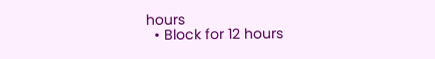hours
  • Block for 12 hours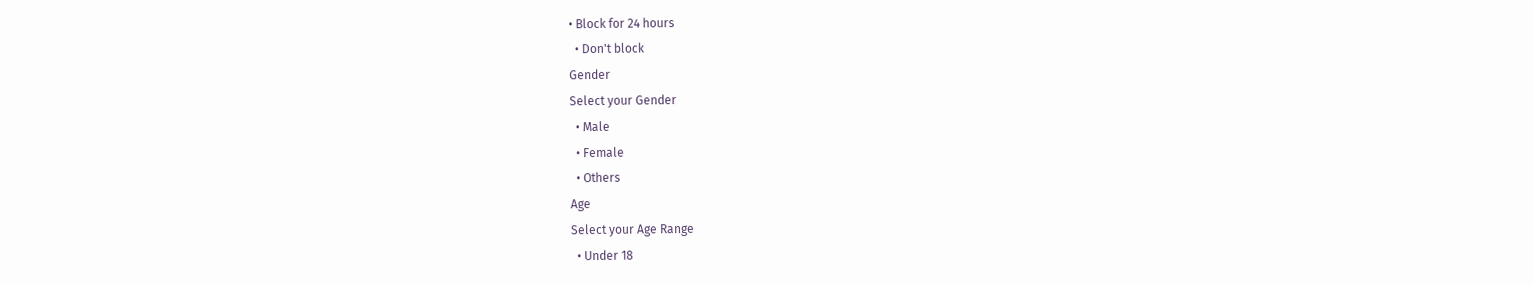• Block for 24 hours
  • Don't block
Gender
Select your Gender
  • Male
  • Female
  • Others
Age
Select your Age Range
  • Under 18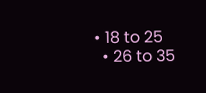• 18 to 25
  • 26 to 35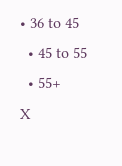• 36 to 45
  • 45 to 55
  • 55+
X